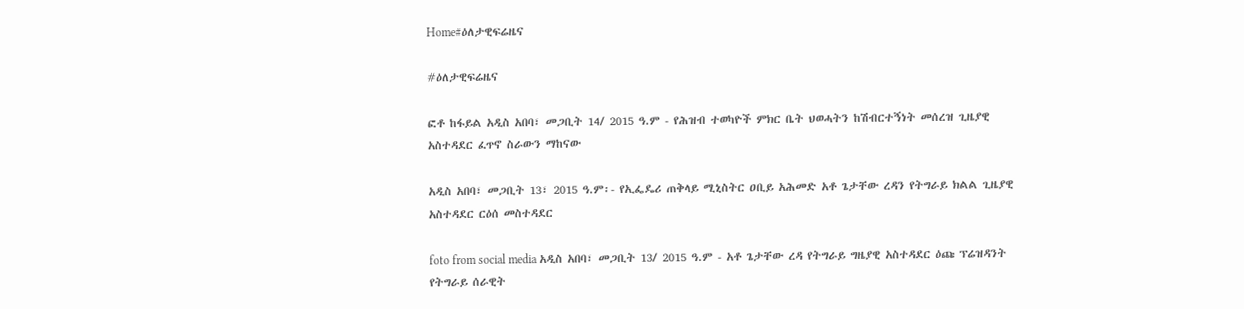Home#ዕለታዊፍሬዜና

#ዕለታዊፍሬዜና

ፎቶ ከፋይል አዲስ አበባ፣ መጋቢት 14/ 2015 ዓ.ም - የሕዝብ ተወካዮች ምክር ቤት ህወሓትን ከሽብርተኝነት መሰረዝ ጊዜያዊ አስተዳደር ፈጥኖ ስራውን ማከናው

አዲስ አበባ፣ መጋቢት 13፣ 2015 ዓ.ም፡- የኢፌዴሪ ጠቅላይ ሚኒስትር ዐቢይ አሕመድ አቶ ጌታቸው ረዳን የትግራይ ክልል ጊዜያዊ አስተዳደር ርዕሰ መስተዳደር

foto from social media አዲስ አበባ፣ መጋቢት 13/ 2015 ዓ.ም - አቶ ጌታቸው ረዳ የትግራይ ግዜያዊ አስተዳደር ዕጩ ፕሬዝዳንት የትግራይ ሰራዊት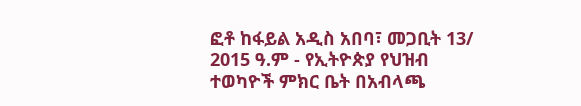ፎቶ ከፋይል አዲስ አበባ፣ መጋቢት 13/ 2015 ዓ.ም - የኢትዮጵያ የህዝብ ተወካዮች ምክር ቤት በአብላጫ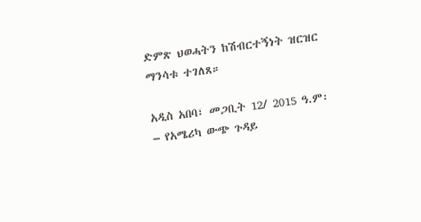ድምጽ ህወሓትን ከሽብርተኝነት ዝርዝር ማንሳቱ ተገለጸ።

አዲስ አበባ፣ መጋቢት 12/ 2015 ዓ.ም፡– የአሜሪካ ውጭ ጉዳይ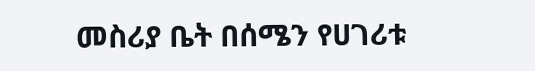መስሪያ ቤት በሰሜን የሀገሪቱ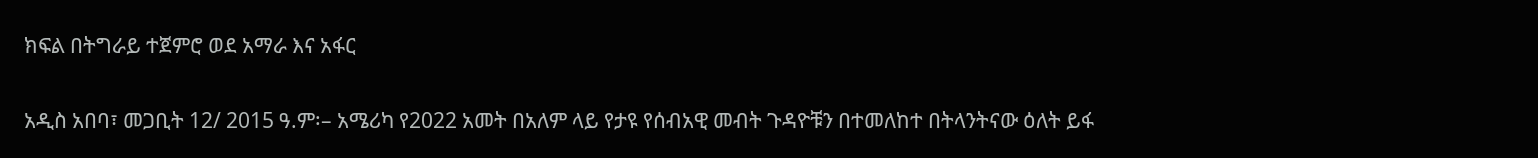ክፍል በትግራይ ተጀምሮ ወደ አማራ እና አፋር

አዲስ አበባ፣ መጋቢት 12/ 2015 ዓ.ም፡– አሜሪካ የ2022 አመት በአለም ላይ የታዩ የሰብአዊ መብት ጉዳዮቹን በተመለከተ በትላንትናው ዕለት ይፋ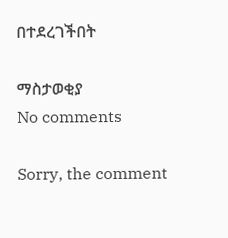በተደረገችበት

ማስታወቂያ
No comments

Sorry, the comment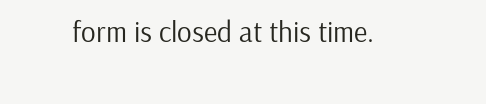form is closed at this time.